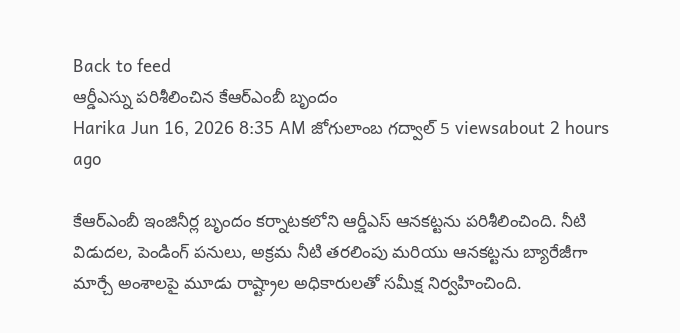Back to feed
ఆర్డీఎస్ను పరిశీలించిన కేఆర్ఎంబీ బృందం
Harika Jun 16, 2026 8:35 AM జోగులాంబ గద్వాల్ 5 viewsabout 2 hours ago

కేఆర్ఎంబీ ఇంజినీర్ల బృందం కర్నాటకలోని ఆర్డీఎస్ ఆనకట్టను పరిశీలించింది. నీటి విడుదల, పెండింగ్ పనులు, అక్రమ నీటి తరలింపు మరియు ఆనకట్టను బ్యారేజీగా మార్చే అంశాలపై మూడు రాష్ట్రాల అధికారులతో సమీక్ష నిర్వహించింది.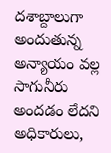దశాబ్దాలుగా అందుతున్న అన్యాయం వల్ల సాగునీరు అందడం లేదని అధికారులు,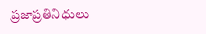ప్రజాప్రతినిధులు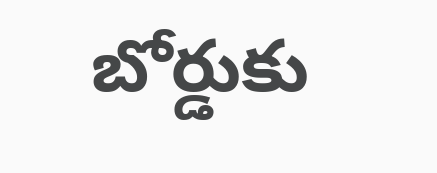బోర్డుకు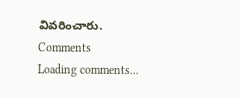వివరించారు.
Comments
Loading comments...